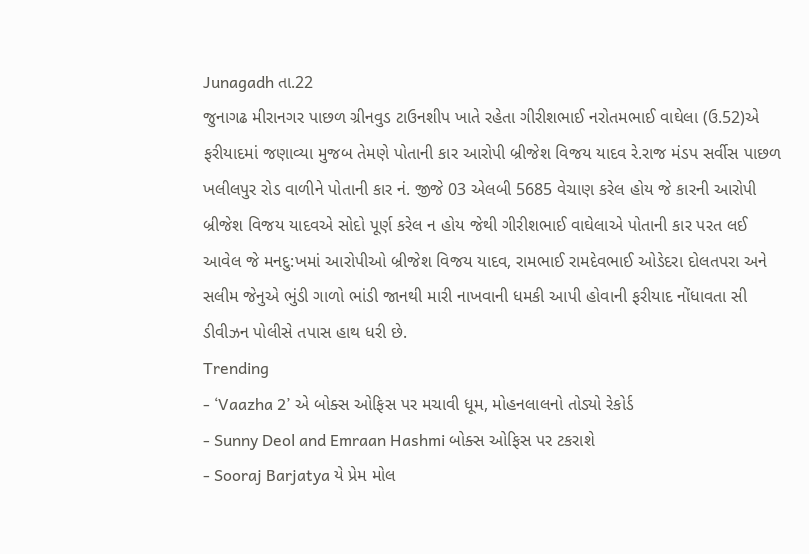Junagadh તા.22
જુનાગઢ મીરાનગર પાછળ ગ્રીનવુડ ટાઉનશીપ ખાતે રહેતા ગીરીશભાઈ નરોતમભાઈ વાઘેલા (ઉ.52)એ ફરીયાદમાં જણાવ્યા મુજબ તેમણે પોતાની કાર આરોપી બ્રીજેશ વિજય યાદવ રે.રાજ મંડપ સર્વીસ પાછળ ખલીલપુર રોડ વાળીને પોતાની કાર નં. જીજે 03 એલબી 5685 વેચાણ કરેલ હોય જે કારની આરોપી બ્રીજેશ વિજય યાદવએ સોદો પૂર્ણ કરેલ ન હોય જેથી ગીરીશભાઈ વાઘેલાએ પોતાની કાર પરત લઈ આવેલ જે મનદુ:ખમાં આરોપીઓ બ્રીજેશ વિજય યાદવ, રામભાઈ રામદેવભાઈ ઓડેદરા દોલતપરા અને સલીમ જેનુએ ભુંડી ગાળો ભાંડી જાનથી મારી નાખવાની ધમકી આપી હોવાની ફરીયાદ નોંધાવતા સી ડીવીઝન પોલીસે તપાસ હાથ ધરી છે.
Trending
- ‘Vaazha 2’ એ બોક્સ ઓફિસ પર મચાવી ધૂમ, મોહનલાલનો તોડ્યો રેકોર્ડ
- Sunny Deol and Emraan Hashmi બોક્સ ઓફિસ પર ટકરાશે
- Sooraj Barjatya યે પ્રેમ મોલ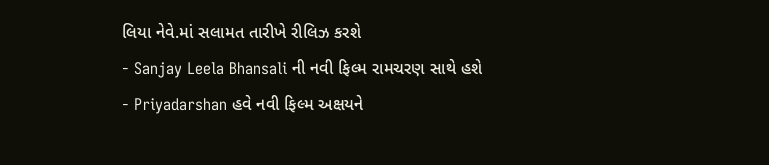લિયા નેવે.માં સલામત તારીખે રીલિઝ કરશે
- Sanjay Leela Bhansali ની નવી ફિલ્મ રામચરણ સાથે હશે
- Priyadarshan હવે નવી ફિલ્મ અક્ષયને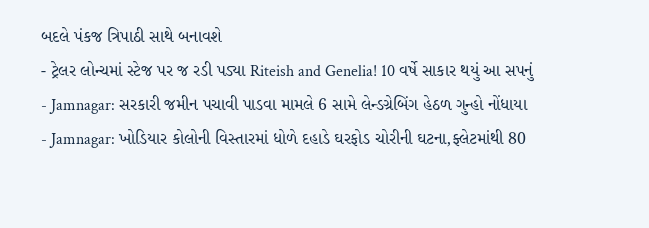બદલે પંકજ ત્રિપાઠી સાથે બનાવશે
- ટ્રેલર લોન્ચમાં સ્ટેજ પર જ રડી પડ્યા Riteish and Genelia! 10 વર્ષે સાકાર થયું આ સપનું
- Jamnagar: સરકારી જમીન પચાવી પાડવા મામલે 6 સામે લેન્ડગ્રેબિંગ હેઠળ ગુન્હો નોંધાયા
- Jamnagar: ખોડિયાર કોલોની વિસ્તારમાં ધોળે દહાડે ઘરફોડ ચોરીની ઘટના,ફ્લેટમાંથી 80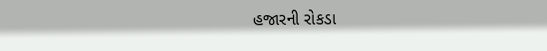હજારની રોકડા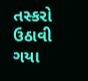તસ્કરો ઉઠાવી ગયા